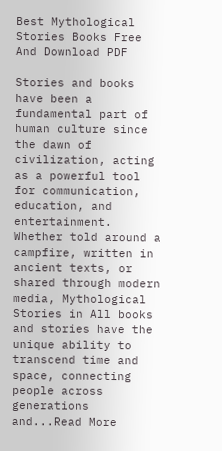Best Mythological Stories Books Free And Download PDF

Stories and books have been a fundamental part of human culture since the dawn of civilization, acting as a powerful tool for communication, education, and entertainment. Whether told around a campfire, written in ancient texts, or shared through modern media, Mythological Stories in All books and stories have the unique ability to transcend time and space, connecting people across generations and...Read More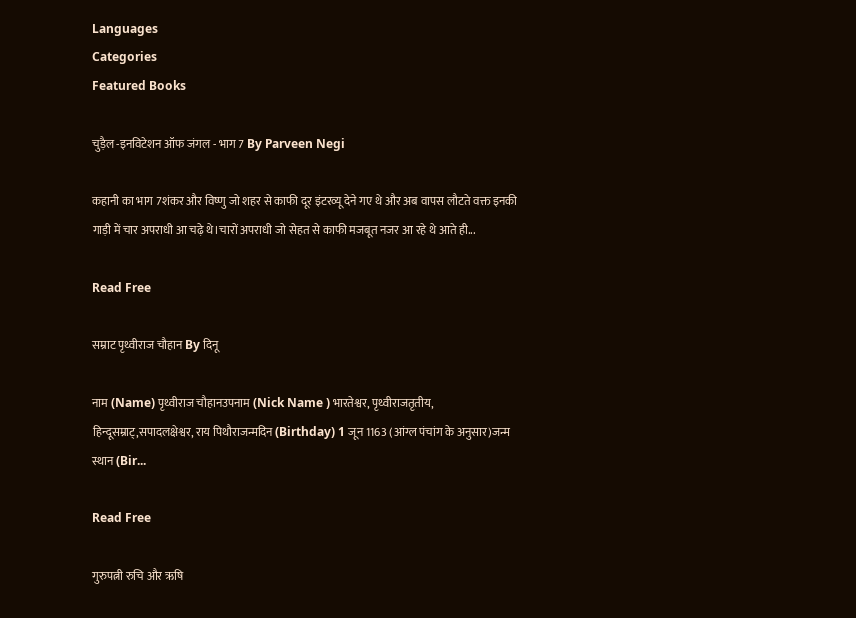Languages
Categories
Featured Books

चुड़ैल -इनविटेशन ऑफ जंगल - भाग 7 By Parveen Negi

कहानी का भाग 7शंकर और विष्णु जो शहर से काफी दूर इंटरव्यू देने गए थे और अब वापस लौटते वक्त इनकी गाड़ी में चार अपराधी आ चढ़े थे।चारों अपराधी जो सेहत से काफी मजबूत नजर आ रहे थे आते ही...

Read Free

सम्राट पृथ्वीराज चौहान By दिनू

नाम (Name) पृथ्वीराज चौहानउपनाम (Nick Name ) भारतेश्वर, पृथ्वीराजतृतीय, हिन्दूसम्राट्,सपादलक्षेश्वर, राय पिथौराजन्मदिन (Birthday) 1 जून 1163 (आंग्ल पंचांग के अनुसार)जन्म स्थान (Bir...

Read Free

गुरुपत्नी रुचि और ऋषि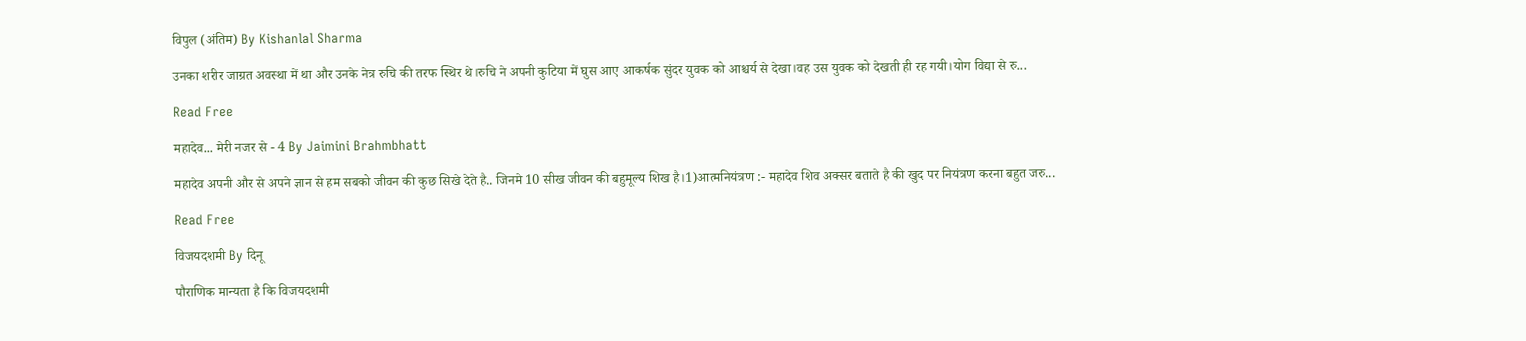विपुल (अंतिम) By Kishanlal Sharma

उनका शरीर जाग्रत अवस्था में था और उनके नेत्र रुचि की तरफ स्थिर थे।रुचि ने अपनी कुटिया में घुस आए आकर्षक सुंदर युवक को आश्चर्य से देखा।वह उस युवक को देखती ही रह गयी।योग विद्या से रु...

Read Free

महादेव... मेरी नजर से - 4 By Jaimini Brahmbhatt

महादेव अपनी और से अपने ज्ञान से हम सबको जीवन की कुछ सिखे देते है.. जिनमे 10 सीख जीवन की बहुमूल्य शिख है।1)आत्मनियंत्रण :- महादेव शिव अक्सर बताते है की खुद पर नियंत्रण करना बहुत जरु...

Read Free

विजयदशमी By दिनू

पौराणिक मान्यता है कि विजयदशमी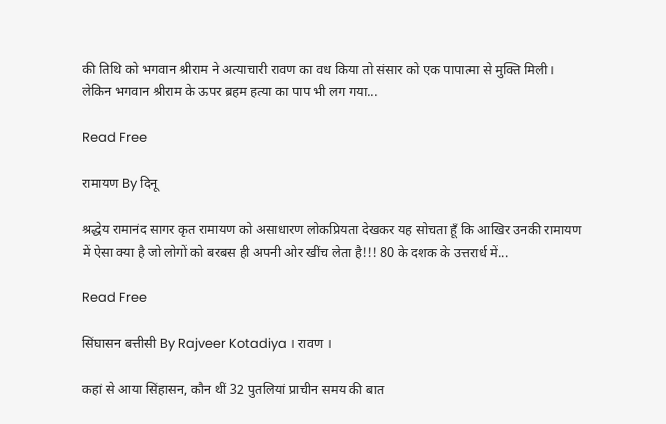की तिथि को भगवान श्रीराम ने अत्याचारी रावण का वध किया तो संसार को एक पापात्मा से मुक्ति मिली। लेकिन भगवान श्रीराम के ऊपर ब्रहम हत्या का पाप भी लग गया...

Read Free

रामायण By दिनू

श्रद्धेय रामानंद सागर कृत रामायण को असाधारण लोकप्रियता देखकर यह सोचता हूँ कि आखिर उनकी रामायण में ऐसा क्या है जो लोगों को बरबस ही अपनी ओर खींच लेता है!!! 80 के दशक के उत्तरार्ध में...

Read Free

सिंघासन बत्तीसी By Rajveer Kotadiya । रावण ।

कहां से आया सिंहासन, कौन थीं 32 पुतलियां प्राचीन समय की बात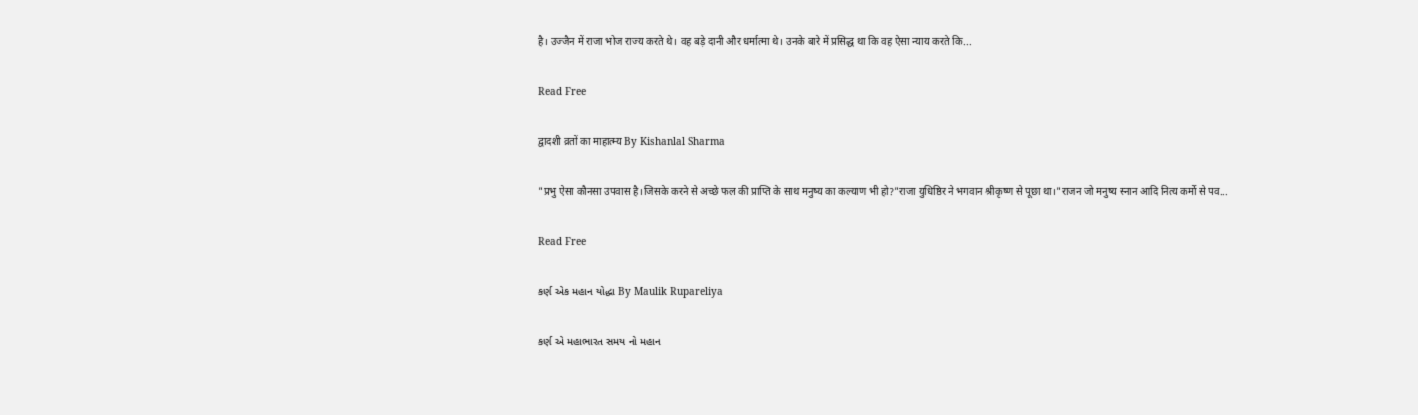है। उज्जैन में राजा भोज राज्य करते थे। वह बड़े दानी और धर्मात्मा थे। उनके बारे में प्रसिद्ध था कि वह ऐसा न्याय करते कि...

Read Free

द्वादशी व्रतों का माहात्म्य By Kishanlal Sharma

"प्रभु ऐसा कौनसा उपवास है।जिसके करने से अच्छे फल की प्राप्ति के साथ मनुष्य का कल्याण भी हो?"राजा युधिष्ठिर ने भगवान श्रीकृष्ण से पूछा था।"राजन जो मनुष्य स्नान आदि नित्य कर्मो से पव...

Read Free

કર્ણ એક મહાન યોદ્ધા By Maulik Rupareliya

કર્ણ એ મહાભારત સમય નો મહાન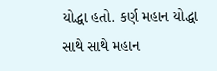યોદ્ધા હતો. કર્ણ મહાન યોદ્ધા સાથે સાથે મહાન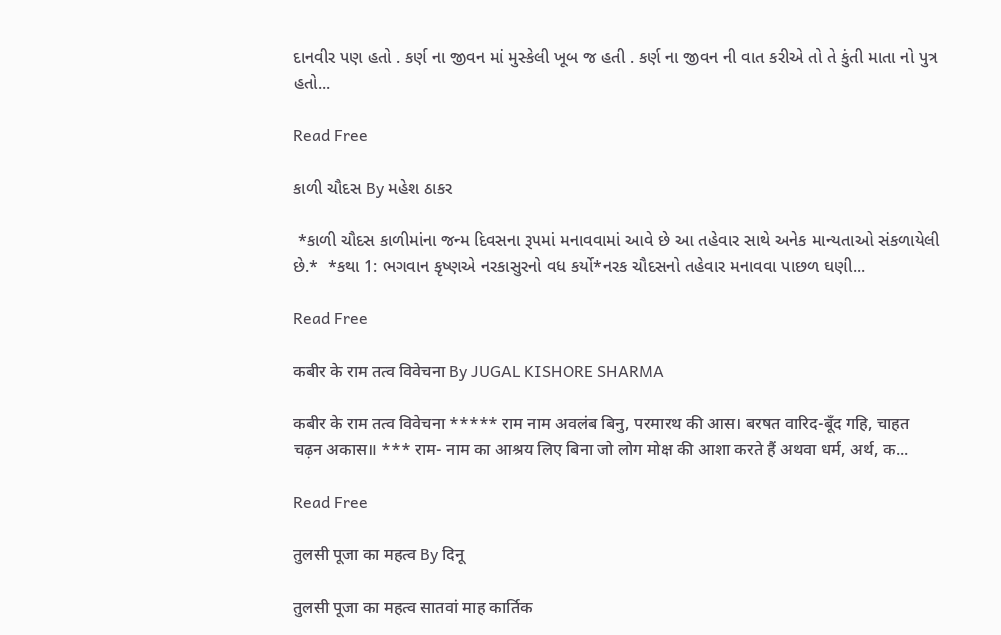દાનવીર પણ હતો . કર્ણ ના જીવન માં મુસ્કેલી ખૂબ જ હતી . કર્ણ ના જીવન ની વાત કરીએ તો તે કુંતી માતા નો પુત્ર હતો...

Read Free

કાળી ચૌદસ By મહેશ ઠાકર

 *કાળી ચૌદસ કાળીમાંના જન્મ દિવસના રૂ૫માં મનાવવામાં આવે છે આ તહેવાર સાથે અનેક માન્યતાઓ સંકળાયેલી છે.*  *કથા 1: ભગવાન કૃષ્ણએ નરકાસુરનો વધ કર્યો*નરક ચૌદસનો તહેવાર મનાવવા પાછળ ઘણી...

Read Free

कबीर के राम तत्व विवेचना By JUGAL KISHORE SHARMA

कबीर के राम तत्व विवेचना ***** राम नाम अवलंब बिनु, परमारथ की आस। बरषत वारिद-बूँद गहि, चाहत चढ़न अकास॥ *** राम- नाम का आश्रय लिए बिना जो लोग मोक्ष की आशा करते हैं अथवा धर्म, अर्थ, क...

Read Free

तुलसी पूजा का महत्व By दिनू

तुलसी पूजा का महत्व सातवां माह कार्तिक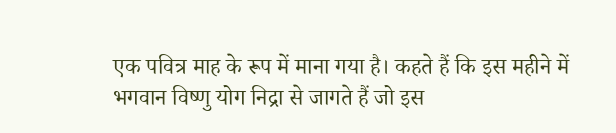एक पवित्र माह के रूप में माना गया है। कहते हैं कि इस महीने में भगवान विष्‍णु योग निद्रा से जागते हैं जो इस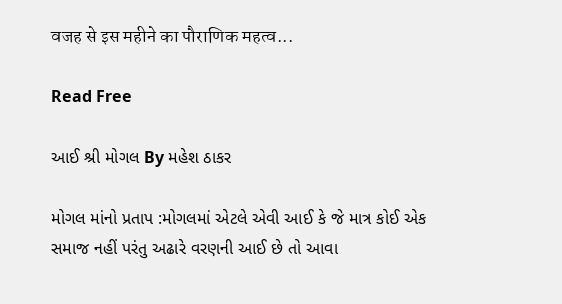वजह से इस महीने का पौराणिक महत्‍व...

Read Free

આઈ શ્રી મોગલ By મહેશ ઠાકર

મોગલ માંનો પ્રતાપ :મોગલમાં એટલે એવી આઈ કે જે માત્ર કોઈ એક સમાજ નહીં પરંતુ અઢારે વરણની આઈ છે તો આવા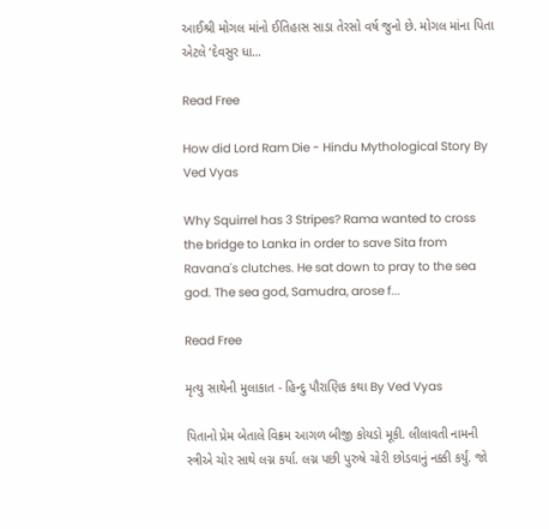આઈશ્રી મોગલ માંનો ઈતિહાસ સાડા તેરસો વર્ષ જુનો છે. મોગલ માંના પિતા એટલે ‘દેવસુર ધા...

Read Free

How did Lord Ram Die - Hindu Mythological Story By Ved Vyas

Why Squirrel has 3 Stripes? Rama wanted to cross the bridge to Lanka in order to save Sita from Ravana's clutches. He sat down to pray to the sea god. The sea god, Samudra, arose f...

Read Free

મૃત્યુ સાથેની મુલાકાત - હિન્દુ પૌરાણિક કથા By Ved Vyas

પિતાનો પ્રેમ બેતાલે વિક્રમ આગળ બીજી કોયડો મૂકી. લીલાવતી નામની સ્ત્રીએ ચોર સાથે લગ્ન કર્યા. લગ્ન પછી પુરુષે ચોરી છોડવાનું નક્કી કર્યું. જો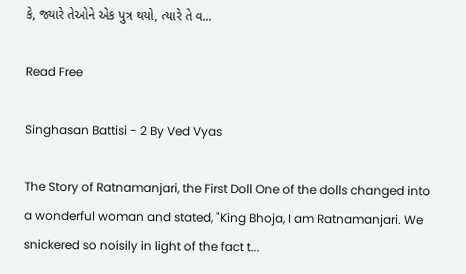કે, જ્યારે તેઓને એક પુત્ર થયો, ત્યારે તે વ...

Read Free

Singhasan Battisi - 2 By Ved Vyas

The Story of Ratnamanjari, the First Doll One of the dolls changed into a wonderful woman and stated, "King Bhoja, I am Ratnamanjari. We snickered so noisily in light of the fact t...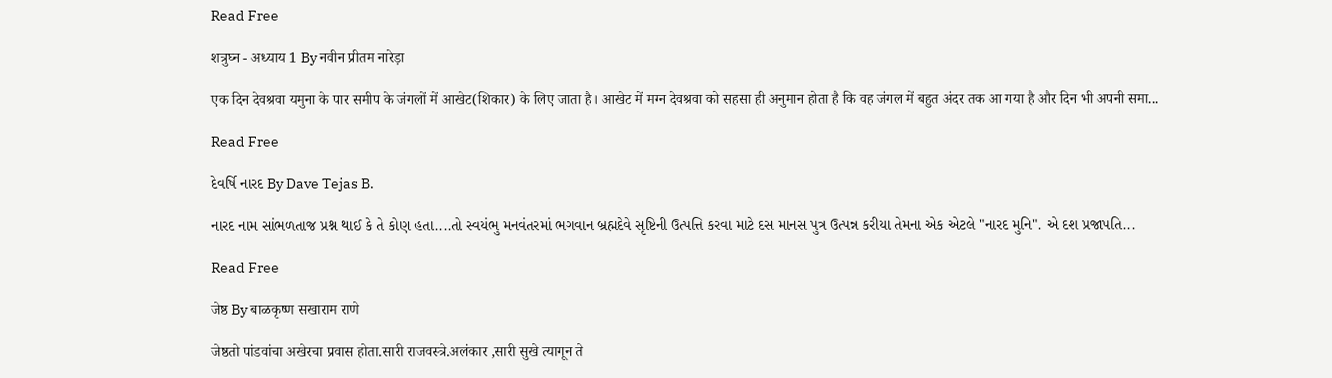Read Free

शत्रुघ्न - अध्याय 1 By नवीन प्रीतम नारेड़ा

एक दिन देवश्रवा यमुना के पार समीप के जंगलों में आखेट(शिकार) के लिए जाता है। आखेट में मग्न देवश्रवा को सहसा ही अनुमान होता है कि वह जंगल में बहुत अंदर तक आ गया है और दिन भी अपनी समा...

Read Free

દેવર્ષિ નારદ By Dave Tejas B.

નારદ નામ સાંભળતાજ પ્રશ્ન થાઈ કે તે કોણ હતા....તો સ્વયંભુ મનવંતરમાં ભગવાન બ્રહ્મદેવે સૃષ્ટિની ઉત્પત્તિ કરવા માટે દસ માનસ પુત્ર ઉત્પન્ન કરીયા તેમના એક એટલે "નારદ મુનિ". એ દશ પ્રજાપતિ...

Read Free

जेष्ठ By बाळकृष्ण सखाराम राणे

जेष्ठतो पांडवांचा अखेरचा प्रवास होता.सारी राजवस्त्रे.अलंकार ,सारी सुखे त्यागून ते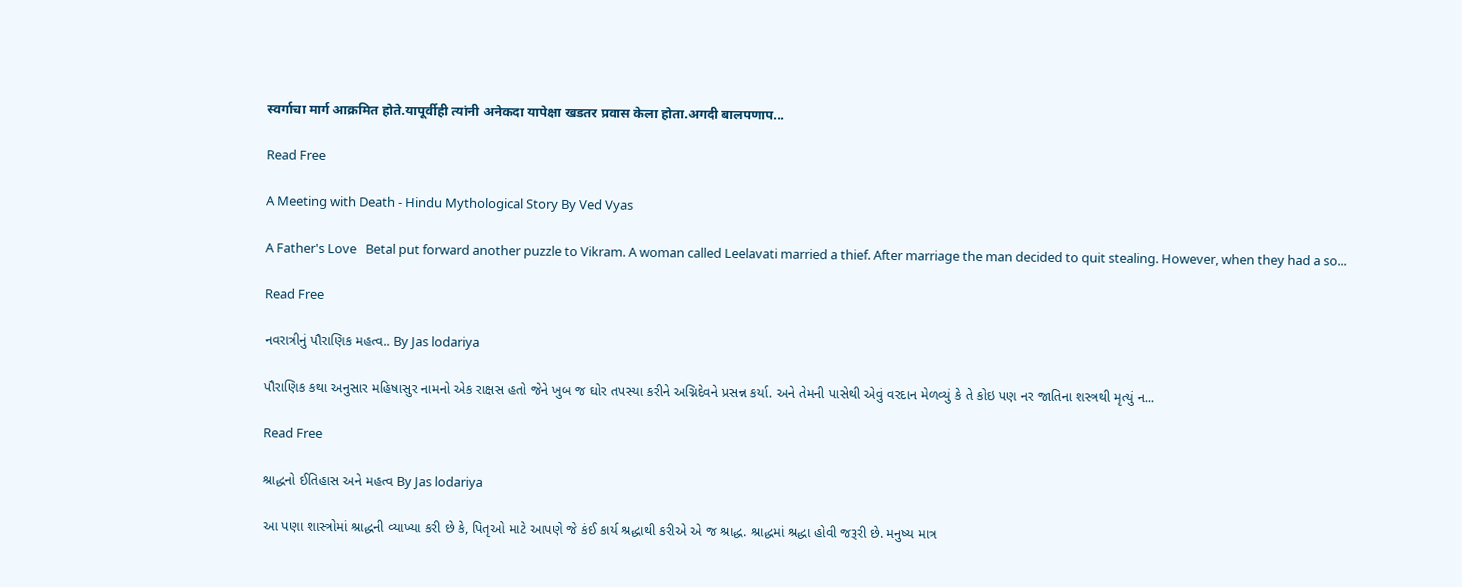स्वर्गाचा मार्ग आक्रमित होते.यापूर्वीही त्यांनी अनेकदा यापेक्षा खडतर प्रवास केला होता.अगदी बालपणाप...

Read Free

A Meeting with Death - Hindu Mythological Story By Ved Vyas

A Father's Love   Betal put forward another puzzle to Vikram. A woman called Leelavati married a thief. After marriage the man decided to quit stealing. However, when they had a so...

Read Free

નવરાત્રીનું પૌરાણિક મહત્વ.. By Jas lodariya

પૌરાણિક કથા અનુસાર મહિષાસુર નામનો એક રાક્ષસ હતો જેને ખુબ જ ઘોર તપસ્યા કરીને અગ્નિદેવને પ્રસન્ન કર્યા. અને તેમની પાસેથી એવું વરદાન મેળવ્યું કે તે કોઇ પણ નર જાતિના શસ્ત્રથી મૃત્યું ન...

Read Free

શ્રાદ્ધનો ઈતિહાસ અને મહત્વ By Jas lodariya

આ પણા શાસ્ત્રોમાં શ્રાદ્ધની વ્યાખ્યા કરી છે કે, પિતૃઓ માટે આપણે જે કંઈ કાર્ય શ્રદ્ધાથી કરીએ એ જ શ્રાદ્ધ. શ્રાદ્ધમાં શ્રદ્ધા હોવી જરૂરી છે. મનુષ્ય માત્ર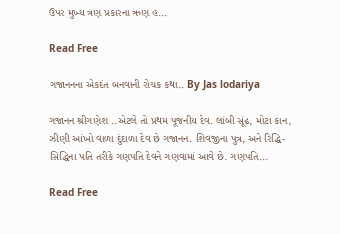ઉપર મુખ્ય ત્રણ પ્રકારના ઋણ હ...

Read Free

ગજાનનના એકદંત બનવાની રોચક કથા.. By Jas lodariya

ગજાનન શ્રીગણેશ ..એટલે તો પ્રથમ પૂજનીય દેવ. લાંબી સૂંઢ, મોટા કાન, ઝીણી આંખો વાળા દુંદાળા દેવ છે ગજાનન. શિવજીના પુત્ર, અને રિદ્ધિ-સિદ્ધિના પતિ તરીકે ગણપતિ દેવને ગણવામાં આવે છે. ગણપતિ...

Read Free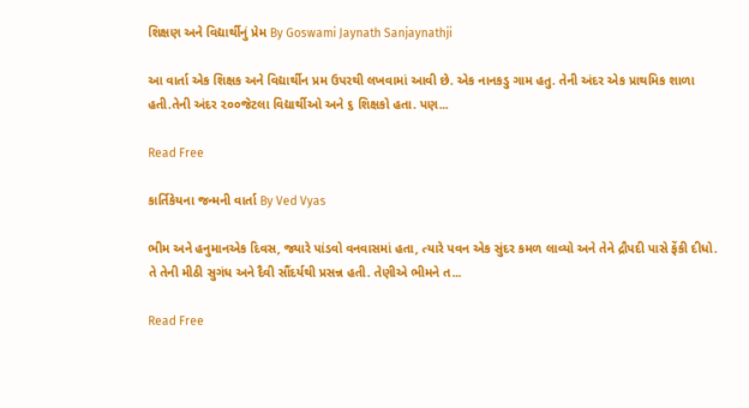શિક્ષણ અને વિદ્યાર્થીનું પ્રેમ By Goswami Jaynath Sanjaynathji

આ વાર્તા એક શિક્ષક અને વિદ્યાર્થીન પ્રમ ઉપરથી લખવામાં આવી છે. એક નાનકડુ ગામ હતુ. તેની અંદર એક પ્રાથમિક શાળા હતી.તેની અંદર ૨૦૦જેટલા વિદ્યાર્થીઓ અને ૬ શિક્ષકો હતા. પણ...

Read Free

કાર્તિકેયના જન્મની વાર્તા By Ved Vyas

ભીમ અને હનુમાનએક દિવસ, જ્યારે પાંડવો વનવાસમાં હતા, ત્યારે પવન એક સુંદર કમળ લાવ્યો અને તેને દ્રૌપદી પાસે ફેંકી દીધો. તે તેની મીઠી સુગંધ અને દૈવી સૌંદર્યથી પ્રસન્ન હતી. તેણીએ ભીમને ત...

Read Free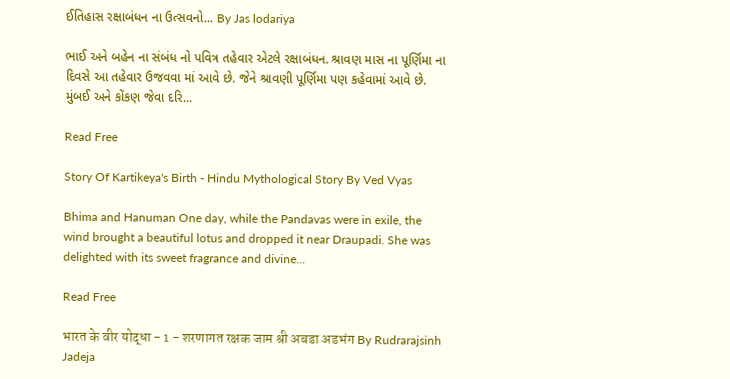ઈતિહાસ રક્ષાબંધન ના ઉત્સવનો... By Jas lodariya

ભાઈ અને બહેન ના સંબંધ નો પવિત્ર તહેવાર એટલે રક્ષાબંધન. શ્રાવણ માસ ના પૂર્ણિમા ના દિવસે આ તહેવાર ઉજવવા માં આવે છે. જેને શ્રાવણી પૂર્ણિમા પણ કહેવામાં આવે છે. મુંબઈ અને કોંકણ જેવા દરિ...

Read Free

Story Of Kartikeya's Birth - Hindu Mythological Story By Ved Vyas

Bhima and Hanuman One day, while the Pandavas were in exile, the wind brought a beautiful lotus and dropped it near Draupadi. She was delighted with its sweet fragrance and divine...

Read Free

भारत के वीर योद्धा - 1 - शरणागत रक्षक जाम श्री अबडा अडभंग By Rudrarajsinh Jadeja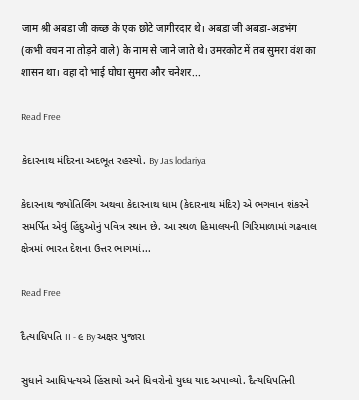जाम श्री अबडा जी कच्छ के एक छोटे जागीरदार थे। अबडा जी अबडा-अडभंग (कभी वचन ना तोड़ने वाले) के नाम से जाने जाते थे। उमरकोट में तब सुमरा वंश का शासन था। वहा दो भाई घोघा सुमरा और चनेशर...

Read Free

કેદારનાથ મંદિરના અદભૂત રહસ્યો. By Jas lodariya

કેદારનાથ જ્યોતિર્લિંગ અથવા કેદારનાથ ધામ (કેદારનાથ મંદિર) એ ભગવાન શંકરને સમર્પિત એવું હિંદુઓનું પવિત્ર સ્થાન છે. આ સ્થળ હિમાલયની ગિરિમાળામાં ગઢવાલ ક્ષેત્રમાં ભારત દેશના ઉત્તર ભાગમાં...

Read Free

દૈત્યાધિપતિ II - ૯ By અક્ષર પુજારા

સુધાને આધિપત્યએ હિંસાયો અને ધિવરોનો યુધ્ધ યાદ અપાવ્યો. દૈત્યધિપતિની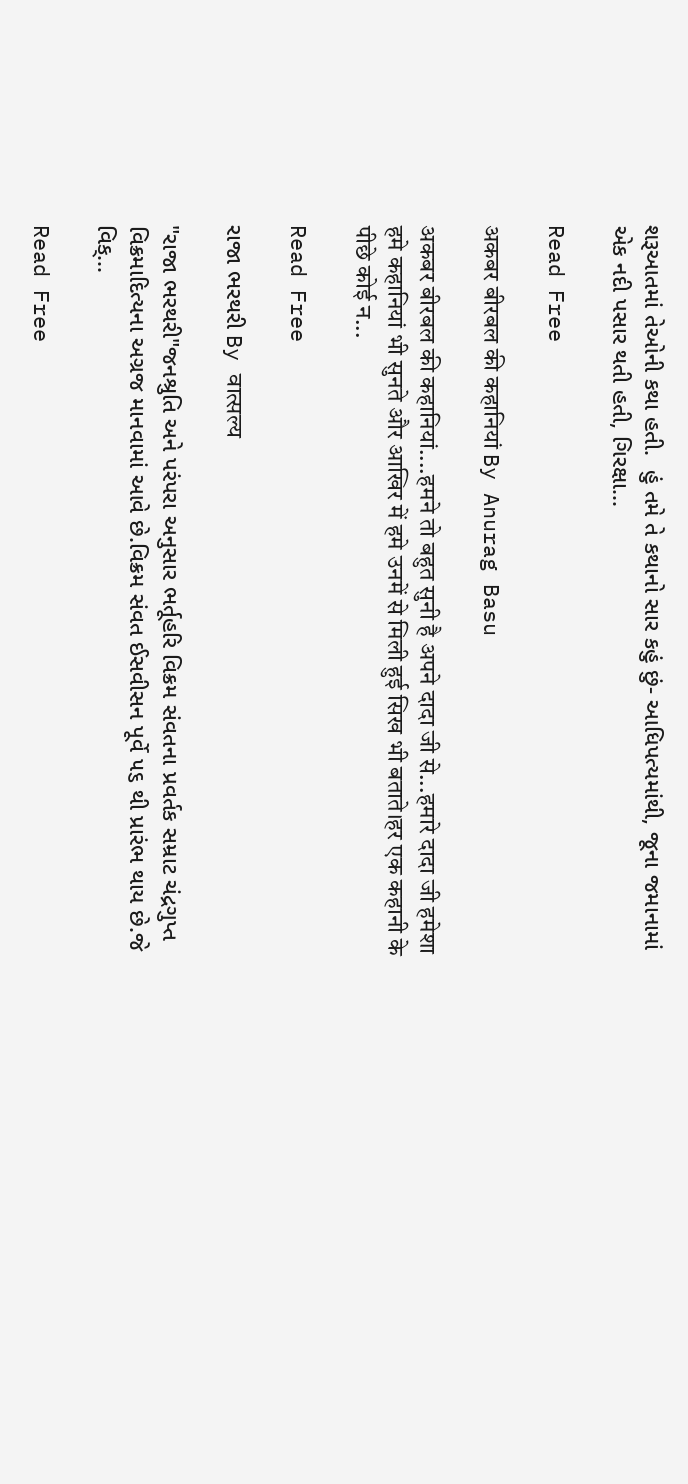શરૂઆતમાં તેઓની કથા હતી.  હું તમે તે કથાનો સાર કહું છું- આધિપત્યમાંથી, જૂના જમાનામાં એક નદી પસાર થતી હતી, ગિરક્ષા...

Read Free

अकबर बीरबल की कहानियां By Anurag Basu

अकबर बीरबल की कहानियां....हमने तो बहुत सुनी है अपने दादा जी से...हमारे दादा जी हमेशा हमे कहानियां भी सुनते और आखिर में हमे उनमें से मिली हुई सिख भी बताते।हर एक कहानी के पीछे कोई न...

Read Free

રાજા ભરથરી By वात्सल्य

"રાજા ભરથરી"જનશ્રુતિ અને પરંપરા અનુસાર ભર્તૂહરિ વિક્રમ સંવતના પ્રવર્તક સમ્રાટ ચંદ્રગુપ્ત વિક્રમાદિત્યના અગ્રજ માનવામાં આવે છે.વિક્રમ સંવત ઈસવીસન પૂર્વે ૫૬ થી પ્રારંભ થાય છે.જે વિક્...

Read Free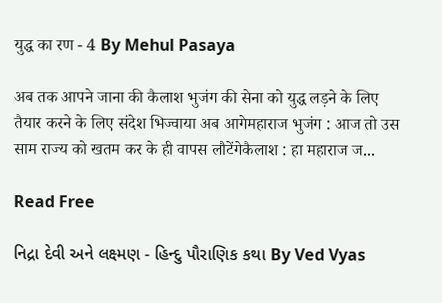युद्ध का रण - 4 By Mehul Pasaya

अब तक आपने जाना की कैलाश भुजंग की सेना को युद्ध लड़ने के लिए तैयार करने के लिए संदेश भिज्वाया अब आगेमहाराज भुजंग : आज तो उस साम राज्य को खतम कर के ही वापस लौटेंगेकैलाश : हा महाराज ज...

Read Free

નિદ્રા દેવી અને લક્ષ્મણ - હિન્દુ પૌરાણિક કથા By Ved Vyas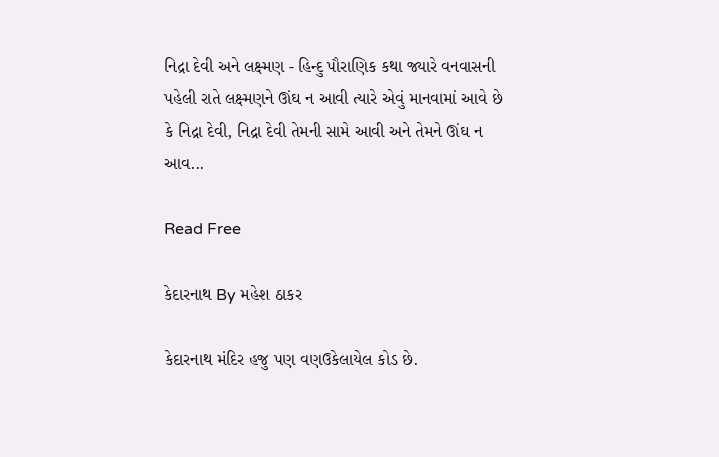નિદ્રા દેવી અને લક્ષ્મણ - હિન્દુ પૌરાણિક કથા જ્યારે વનવાસની પહેલી રાતે લક્ષ્મણને ઊંઘ ન આવી ત્યારે એવું માનવામાં આવે છે કે નિદ્રા દેવી, નિદ્રા દેવી તેમની સામે આવી અને તેમને ઊંઘ ન આવ...

Read Free

કેદારનાથ By મહેશ ઠાકર

કેદારનાથ મંદિર હજુ પણ વણઉકેલાયેલ કોડ છે.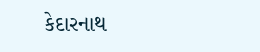કેદારનાથ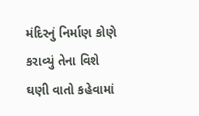મંદિરનું નિર્માણ કોણે કરાવ્યું તેના વિશે ઘણી વાતો કહેવામાં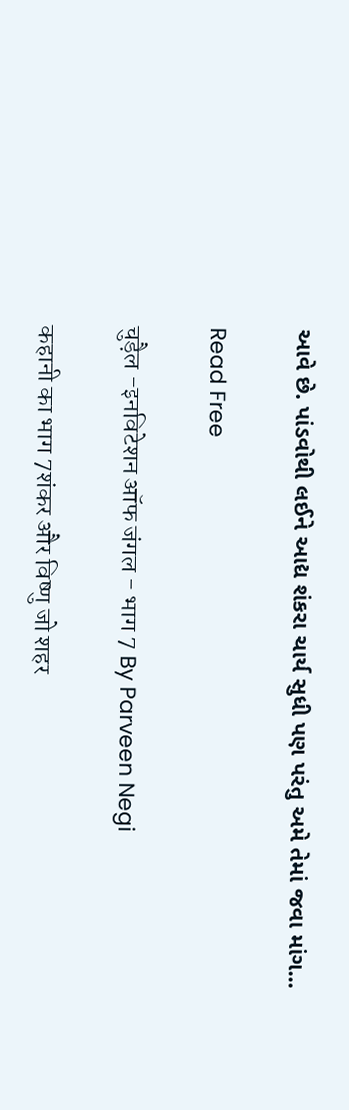આવે છે. પાંડવોથી લઈને આદ્ય શંકરા ચાર્ય સુધી પણ પરંતુ અમે તેમાં જવા માંગ...

Read Free

चुड़ैल -इनविटेशन ऑफ जंगल - भाग 7 By Parveen Negi

कहानी का भाग 7शंकर और विष्णु जो शहर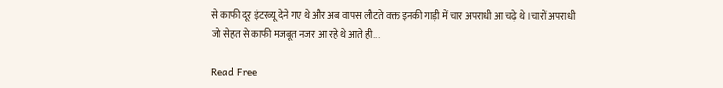से काफी दूर इंटरव्यू देने गए थे और अब वापस लौटते वक्त इनकी गाड़ी में चार अपराधी आ चढ़े थे।चारों अपराधी जो सेहत से काफी मजबूत नजर आ रहे थे आते ही...

Read Free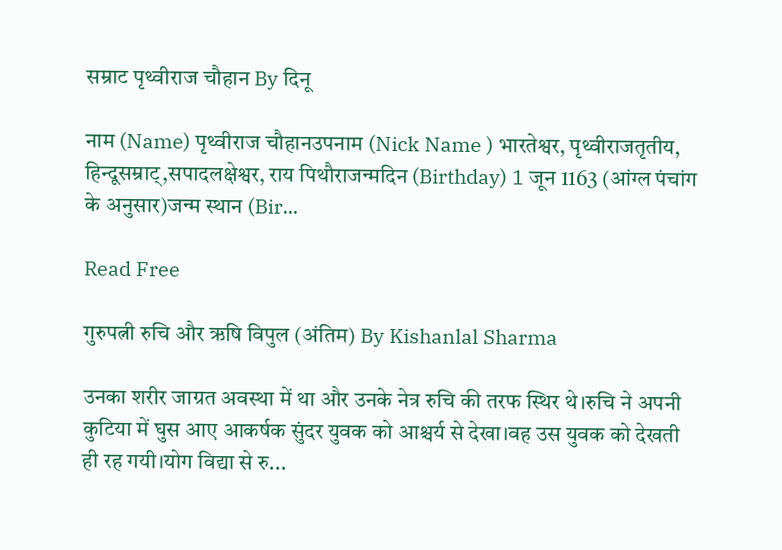सम्राट पृथ्वीराज चौहान By दिनू

नाम (Name) पृथ्वीराज चौहानउपनाम (Nick Name ) भारतेश्वर, पृथ्वीराजतृतीय, हिन्दूसम्राट्,सपादलक्षेश्वर, राय पिथौराजन्मदिन (Birthday) 1 जून 1163 (आंग्ल पंचांग के अनुसार)जन्म स्थान (Bir...

Read Free

गुरुपत्नी रुचि और ऋषि विपुल (अंतिम) By Kishanlal Sharma

उनका शरीर जाग्रत अवस्था में था और उनके नेत्र रुचि की तरफ स्थिर थे।रुचि ने अपनी कुटिया में घुस आए आकर्षक सुंदर युवक को आश्चर्य से देखा।वह उस युवक को देखती ही रह गयी।योग विद्या से रु...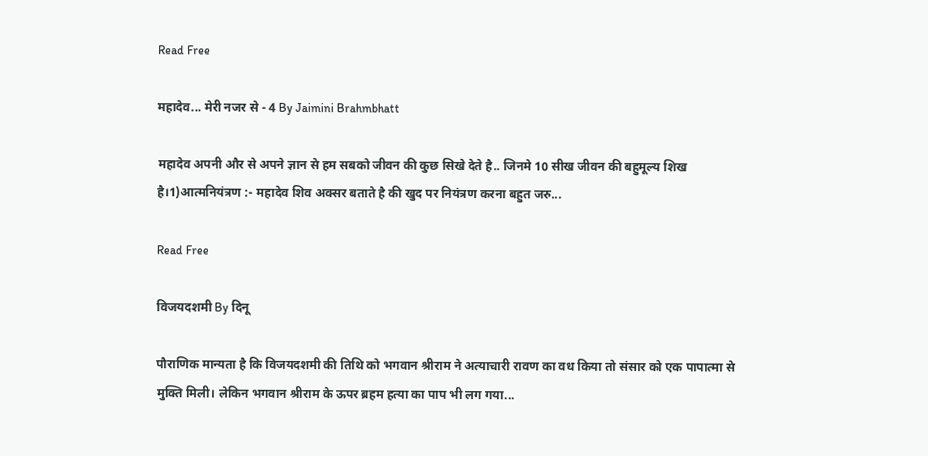Read Free

महादेव... मेरी नजर से - 4 By Jaimini Brahmbhatt

महादेव अपनी और से अपने ज्ञान से हम सबको जीवन की कुछ सिखे देते है.. जिनमे 10 सीख जीवन की बहुमूल्य शिख है।1)आत्मनियंत्रण :- महादेव शिव अक्सर बताते है की खुद पर नियंत्रण करना बहुत जरु...

Read Free

विजयदशमी By दिनू

पौराणिक मान्यता है कि विजयदशमी की तिथि को भगवान श्रीराम ने अत्याचारी रावण का वध किया तो संसार को एक पापात्मा से मुक्ति मिली। लेकिन भगवान श्रीराम के ऊपर ब्रहम हत्या का पाप भी लग गया...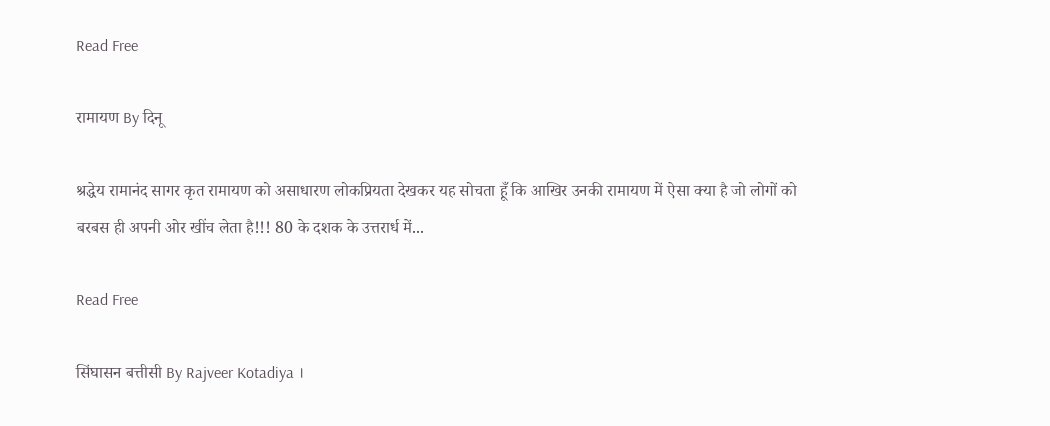Read Free

रामायण By दिनू

श्रद्धेय रामानंद सागर कृत रामायण को असाधारण लोकप्रियता देखकर यह सोचता हूँ कि आखिर उनकी रामायण में ऐसा क्या है जो लोगों को बरबस ही अपनी ओर खींच लेता है!!! 80 के दशक के उत्तरार्ध में...

Read Free

सिंघासन बत्तीसी By Rajveer Kotadiya ।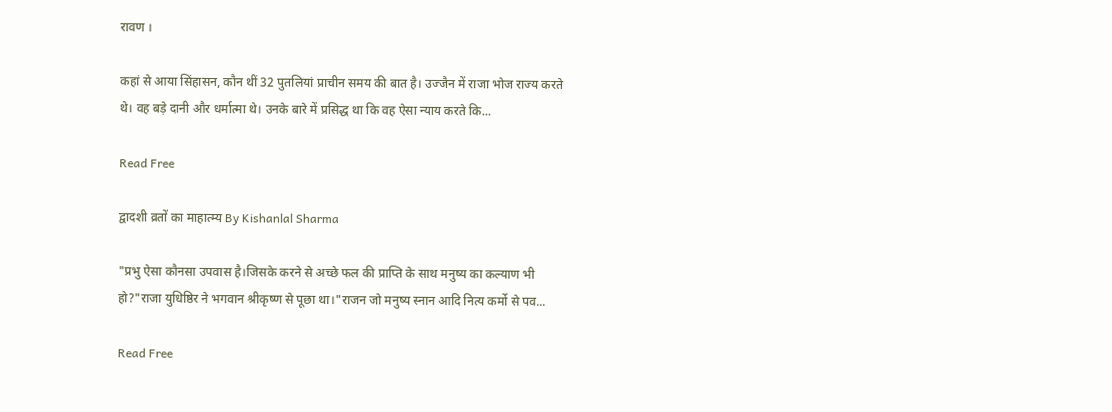रावण ।

कहां से आया सिंहासन, कौन थीं 32 पुतलियां प्राचीन समय की बात है। उज्जैन में राजा भोज राज्य करते थे। वह बड़े दानी और धर्मात्मा थे। उनके बारे में प्रसिद्ध था कि वह ऐसा न्याय करते कि...

Read Free

द्वादशी व्रतों का माहात्म्य By Kishanlal Sharma

"प्रभु ऐसा कौनसा उपवास है।जिसके करने से अच्छे फल की प्राप्ति के साथ मनुष्य का कल्याण भी हो?"राजा युधिष्ठिर ने भगवान श्रीकृष्ण से पूछा था।"राजन जो मनुष्य स्नान आदि नित्य कर्मो से पव...

Read Free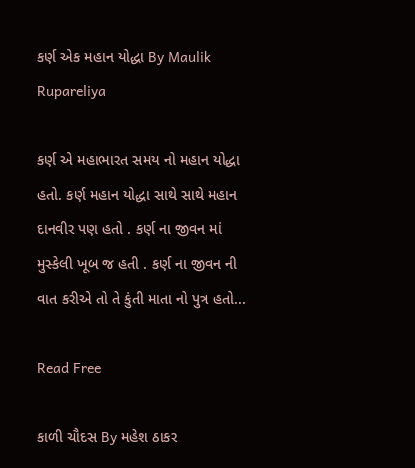કર્ણ એક મહાન યોદ્ધા By Maulik Rupareliya

કર્ણ એ મહાભારત સમય નો મહાન યોદ્ધા હતો. કર્ણ મહાન યોદ્ધા સાથે સાથે મહાન દાનવીર પણ હતો . કર્ણ ના જીવન માં મુસ્કેલી ખૂબ જ હતી . કર્ણ ના જીવન ની વાત કરીએ તો તે કુંતી માતા નો પુત્ર હતો...

Read Free

કાળી ચૌદસ By મહેશ ઠાકર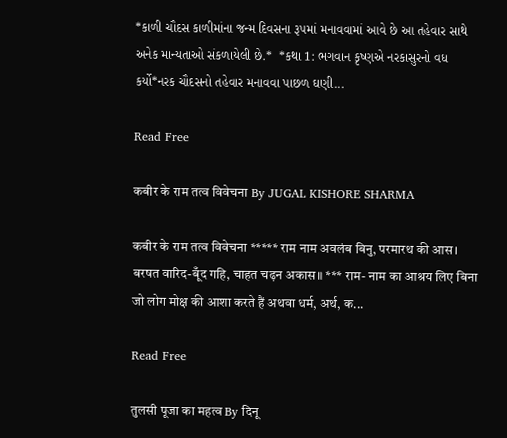*કાળી ચૌદસ કાળીમાંના જન્મ દિવસના રૂ૫માં મનાવવામાં આવે છે આ તહેવાર સાથે અનેક માન્યતાઓ સંકળાયેલી છે.*  *કથા 1: ભગવાન કૃષ્ણએ નરકાસુરનો વધ કર્યો*નરક ચૌદસનો તહેવાર મનાવવા પાછળ ઘણી...

Read Free

कबीर के राम तत्व विवेचना By JUGAL KISHORE SHARMA

कबीर के राम तत्व विवेचना ***** राम नाम अवलंब बिनु, परमारथ की आस। बरषत वारिद-बूँद गहि, चाहत चढ़न अकास॥ *** राम- नाम का आश्रय लिए बिना जो लोग मोक्ष की आशा करते हैं अथवा धर्म, अर्थ, क...

Read Free

तुलसी पूजा का महत्व By दिनू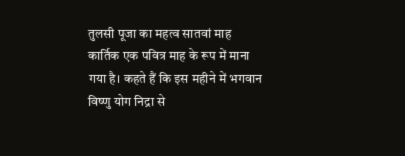तुलसी पूजा का महत्व सातवां माह कार्तिक एक पवित्र माह के रूप में माना गया है। कहते हैं कि इस महीने में भगवान विष्‍णु योग निद्रा से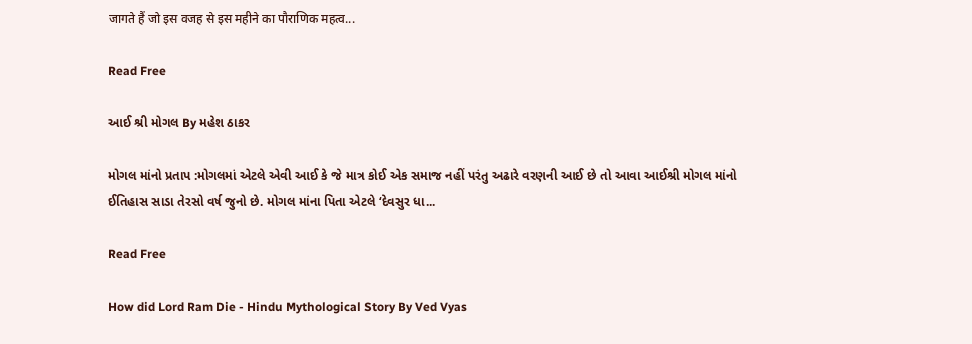जागते हैं जो इस वजह से इस महीने का पौराणिक महत्‍व...

Read Free

આઈ શ્રી મોગલ By મહેશ ઠાકર

મોગલ માંનો પ્રતાપ :મોગલમાં એટલે એવી આઈ કે જે માત્ર કોઈ એક સમાજ નહીં પરંતુ અઢારે વરણની આઈ છે તો આવા આઈશ્રી મોગલ માંનો ઈતિહાસ સાડા તેરસો વર્ષ જુનો છે. મોગલ માંના પિતા એટલે ‘દેવસુર ધા...

Read Free

How did Lord Ram Die - Hindu Mythological Story By Ved Vyas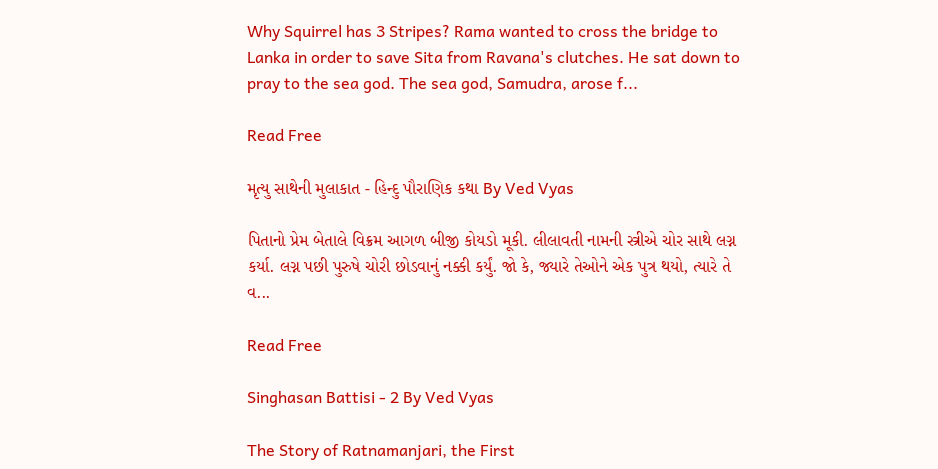Why Squirrel has 3 Stripes? Rama wanted to cross the bridge to Lanka in order to save Sita from Ravana's clutches. He sat down to pray to the sea god. The sea god, Samudra, arose f...

Read Free

મૃત્યુ સાથેની મુલાકાત - હિન્દુ પૌરાણિક કથા By Ved Vyas

પિતાનો પ્રેમ બેતાલે વિક્રમ આગળ બીજી કોયડો મૂકી. લીલાવતી નામની સ્ત્રીએ ચોર સાથે લગ્ન કર્યા. લગ્ન પછી પુરુષે ચોરી છોડવાનું નક્કી કર્યું. જો કે, જ્યારે તેઓને એક પુત્ર થયો, ત્યારે તે વ...

Read Free

Singhasan Battisi - 2 By Ved Vyas

The Story of Ratnamanjari, the First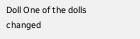Doll One of the dolls changed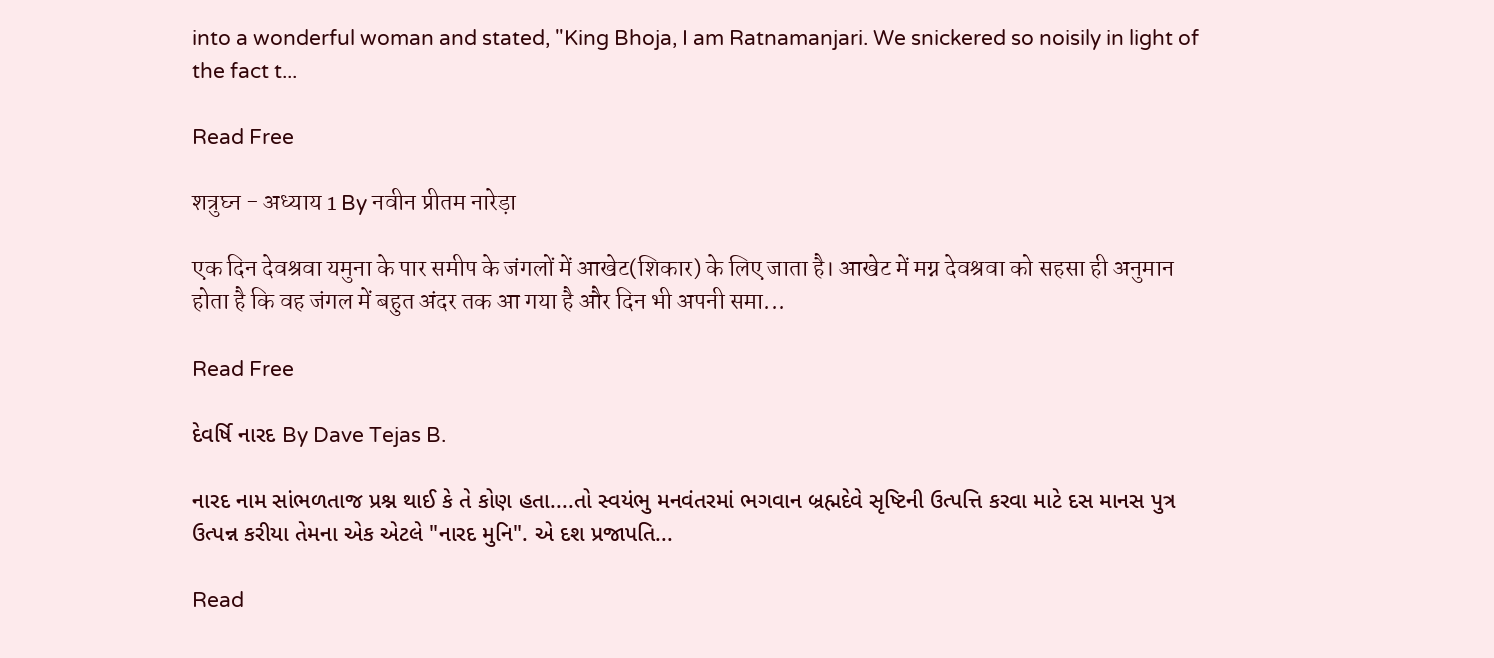into a wonderful woman and stated, "King Bhoja, I am Ratnamanjari. We snickered so noisily in light of the fact t...

Read Free

शत्रुघ्न - अध्याय 1 By नवीन प्रीतम नारेड़ा

एक दिन देवश्रवा यमुना के पार समीप के जंगलों में आखेट(शिकार) के लिए जाता है। आखेट में मग्न देवश्रवा को सहसा ही अनुमान होता है कि वह जंगल में बहुत अंदर तक आ गया है और दिन भी अपनी समा...

Read Free

દેવર્ષિ નારદ By Dave Tejas B.

નારદ નામ સાંભળતાજ પ્રશ્ન થાઈ કે તે કોણ હતા....તો સ્વયંભુ મનવંતરમાં ભગવાન બ્રહ્મદેવે સૃષ્ટિની ઉત્પત્તિ કરવા માટે દસ માનસ પુત્ર ઉત્પન્ન કરીયા તેમના એક એટલે "નારદ મુનિ". એ દશ પ્રજાપતિ...

Read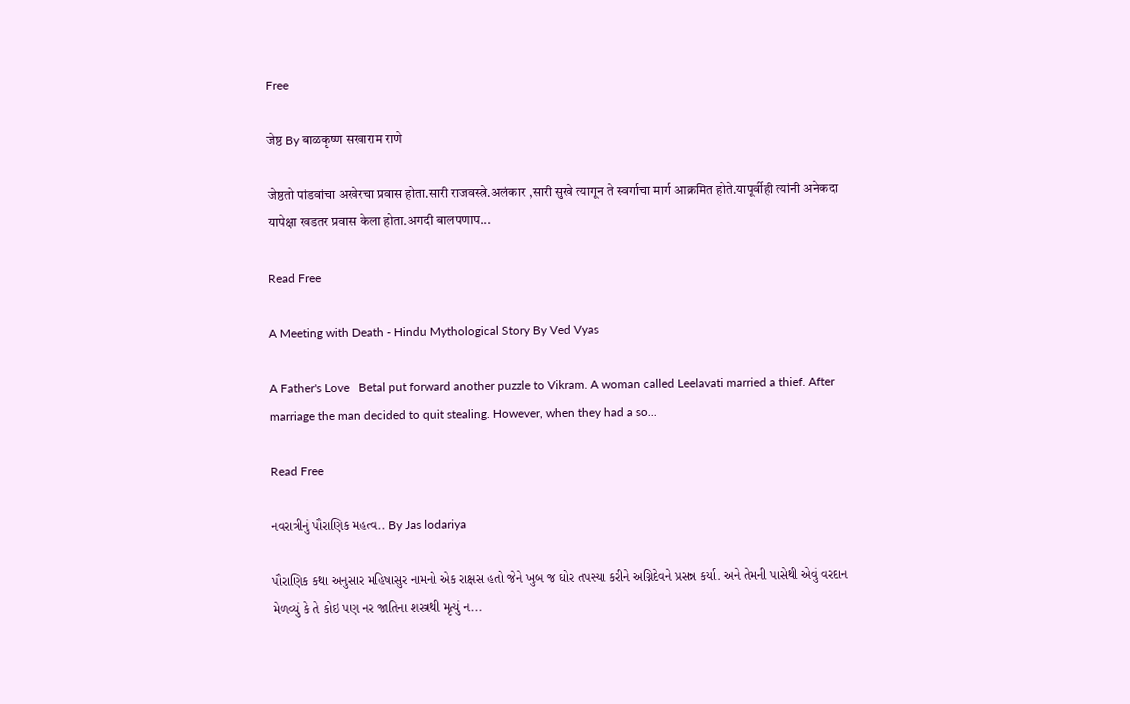Free

जेष्ठ By बाळकृष्ण सखाराम राणे

जेष्ठतो पांडवांचा अखेरचा प्रवास होता.सारी राजवस्त्रे.अलंकार ,सारी सुखे त्यागून ते स्वर्गाचा मार्ग आक्रमित होते.यापूर्वीही त्यांनी अनेकदा यापेक्षा खडतर प्रवास केला होता.अगदी बालपणाप...

Read Free

A Meeting with Death - Hindu Mythological Story By Ved Vyas

A Father's Love   Betal put forward another puzzle to Vikram. A woman called Leelavati married a thief. After marriage the man decided to quit stealing. However, when they had a so...

Read Free

નવરાત્રીનું પૌરાણિક મહત્વ.. By Jas lodariya

પૌરાણિક કથા અનુસાર મહિષાસુર નામનો એક રાક્ષસ હતો જેને ખુબ જ ઘોર તપસ્યા કરીને અગ્નિદેવને પ્રસન્ન કર્યા. અને તેમની પાસેથી એવું વરદાન મેળવ્યું કે તે કોઇ પણ નર જાતિના શસ્ત્રથી મૃત્યું ન...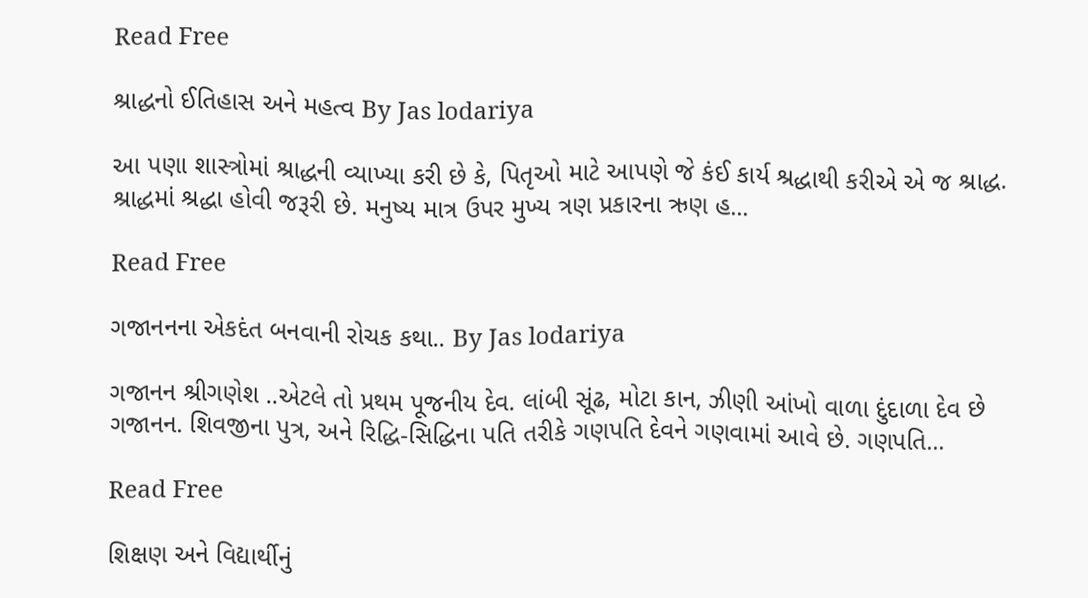Read Free

શ્રાદ્ધનો ઈતિહાસ અને મહત્વ By Jas lodariya

આ પણા શાસ્ત્રોમાં શ્રાદ્ધની વ્યાખ્યા કરી છે કે, પિતૃઓ માટે આપણે જે કંઈ કાર્ય શ્રદ્ધાથી કરીએ એ જ શ્રાદ્ધ. શ્રાદ્ધમાં શ્રદ્ધા હોવી જરૂરી છે. મનુષ્ય માત્ર ઉપર મુખ્ય ત્રણ પ્રકારના ઋણ હ...

Read Free

ગજાનનના એકદંત બનવાની રોચક કથા.. By Jas lodariya

ગજાનન શ્રીગણેશ ..એટલે તો પ્રથમ પૂજનીય દેવ. લાંબી સૂંઢ, મોટા કાન, ઝીણી આંખો વાળા દુંદાળા દેવ છે ગજાનન. શિવજીના પુત્ર, અને રિદ્ધિ-સિદ્ધિના પતિ તરીકે ગણપતિ દેવને ગણવામાં આવે છે. ગણપતિ...

Read Free

શિક્ષણ અને વિદ્યાર્થીનું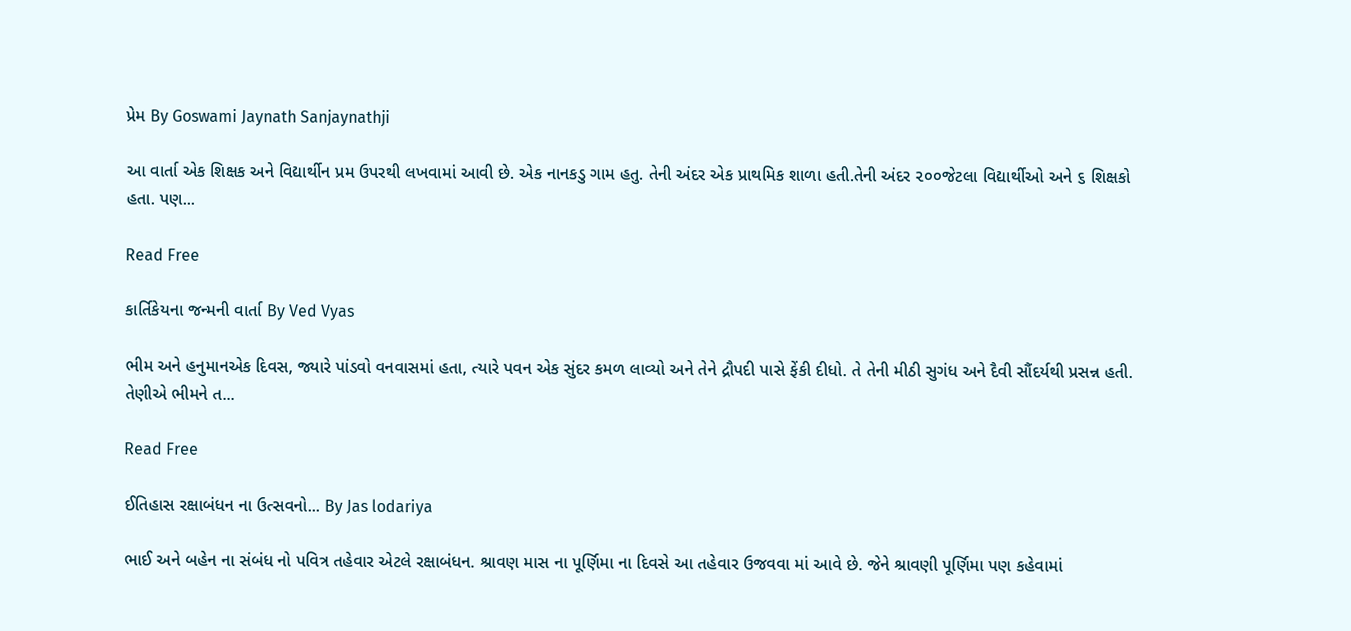પ્રેમ By Goswami Jaynath Sanjaynathji

આ વાર્તા એક શિક્ષક અને વિદ્યાર્થીન પ્રમ ઉપરથી લખવામાં આવી છે. એક નાનકડુ ગામ હતુ. તેની અંદર એક પ્રાથમિક શાળા હતી.તેની અંદર ૨૦૦જેટલા વિદ્યાર્થીઓ અને ૬ શિક્ષકો હતા. પણ...

Read Free

કાર્તિકેયના જન્મની વાર્તા By Ved Vyas

ભીમ અને હનુમાનએક દિવસ, જ્યારે પાંડવો વનવાસમાં હતા, ત્યારે પવન એક સુંદર કમળ લાવ્યો અને તેને દ્રૌપદી પાસે ફેંકી દીધો. તે તેની મીઠી સુગંધ અને દૈવી સૌંદર્યથી પ્રસન્ન હતી. તેણીએ ભીમને ત...

Read Free

ઈતિહાસ રક્ષાબંધન ના ઉત્સવનો... By Jas lodariya

ભાઈ અને બહેન ના સંબંધ નો પવિત્ર તહેવાર એટલે રક્ષાબંધન. શ્રાવણ માસ ના પૂર્ણિમા ના દિવસે આ તહેવાર ઉજવવા માં આવે છે. જેને શ્રાવણી પૂર્ણિમા પણ કહેવામાં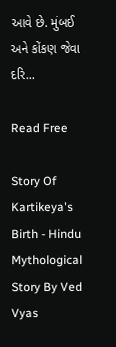આવે છે. મુંબઈ અને કોંકણ જેવા દરિ...

Read Free

Story Of Kartikeya's Birth - Hindu Mythological Story By Ved Vyas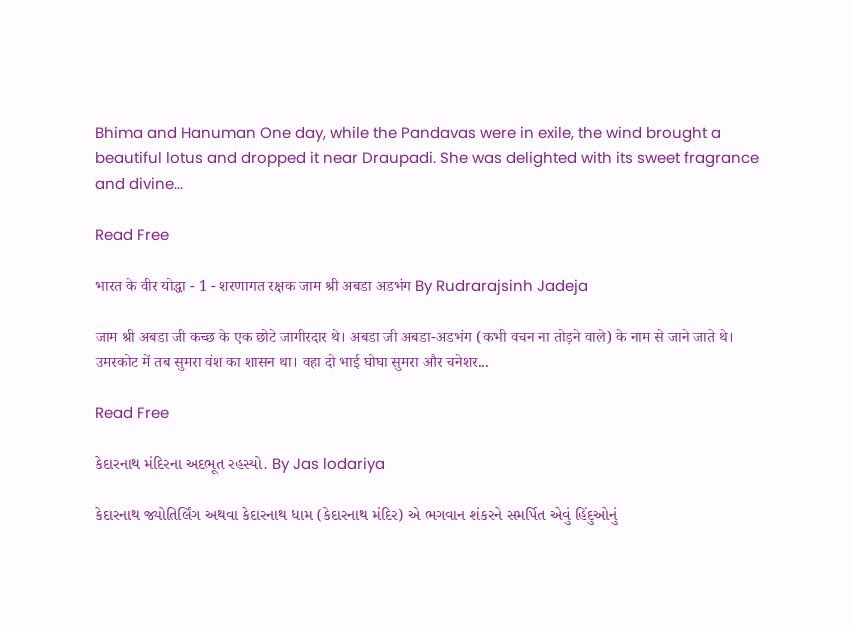Bhima and Hanuman One day, while the Pandavas were in exile, the wind brought a beautiful lotus and dropped it near Draupadi. She was delighted with its sweet fragrance and divine...

Read Free

भारत के वीर योद्धा - 1 - शरणागत रक्षक जाम श्री अबडा अडभंग By Rudrarajsinh Jadeja

जाम श्री अबडा जी कच्छ के एक छोटे जागीरदार थे। अबडा जी अबडा-अडभंग (कभी वचन ना तोड़ने वाले) के नाम से जाने जाते थे। उमरकोट में तब सुमरा वंश का शासन था। वहा दो भाई घोघा सुमरा और चनेशर...

Read Free

કેદારનાથ મંદિરના અદભૂત રહસ્યો. By Jas lodariya

કેદારનાથ જ્યોતિર્લિંગ અથવા કેદારનાથ ધામ (કેદારનાથ મંદિર) એ ભગવાન શંકરને સમર્પિત એવું હિંદુઓનું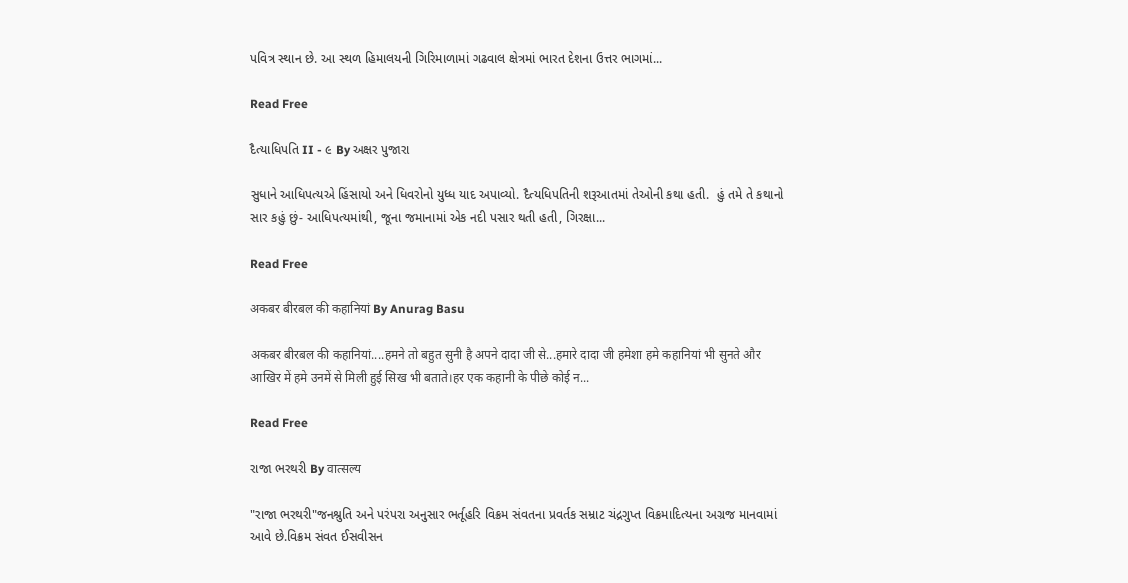પવિત્ર સ્થાન છે. આ સ્થળ હિમાલયની ગિરિમાળામાં ગઢવાલ ક્ષેત્રમાં ભારત દેશના ઉત્તર ભાગમાં...

Read Free

દૈત્યાધિપતિ II - ૯ By અક્ષર પુજારા

સુધાને આધિપત્યએ હિંસાયો અને ધિવરોનો યુધ્ધ યાદ અપાવ્યો. દૈત્યધિપતિની શરૂઆતમાં તેઓની કથા હતી.  હું તમે તે કથાનો સાર કહું છું- આધિપત્યમાંથી, જૂના જમાનામાં એક નદી પસાર થતી હતી, ગિરક્ષા...

Read Free

अकबर बीरबल की कहानियां By Anurag Basu

अकबर बीरबल की कहानियां....हमने तो बहुत सुनी है अपने दादा जी से...हमारे दादा जी हमेशा हमे कहानियां भी सुनते और आखिर में हमे उनमें से मिली हुई सिख भी बताते।हर एक कहानी के पीछे कोई न...

Read Free

રાજા ભરથરી By वात्सल्य

"રાજા ભરથરી"જનશ્રુતિ અને પરંપરા અનુસાર ભર્તૂહરિ વિક્રમ સંવતના પ્રવર્તક સમ્રાટ ચંદ્રગુપ્ત વિક્રમાદિત્યના અગ્રજ માનવામાં આવે છે.વિક્રમ સંવત ઈસવીસન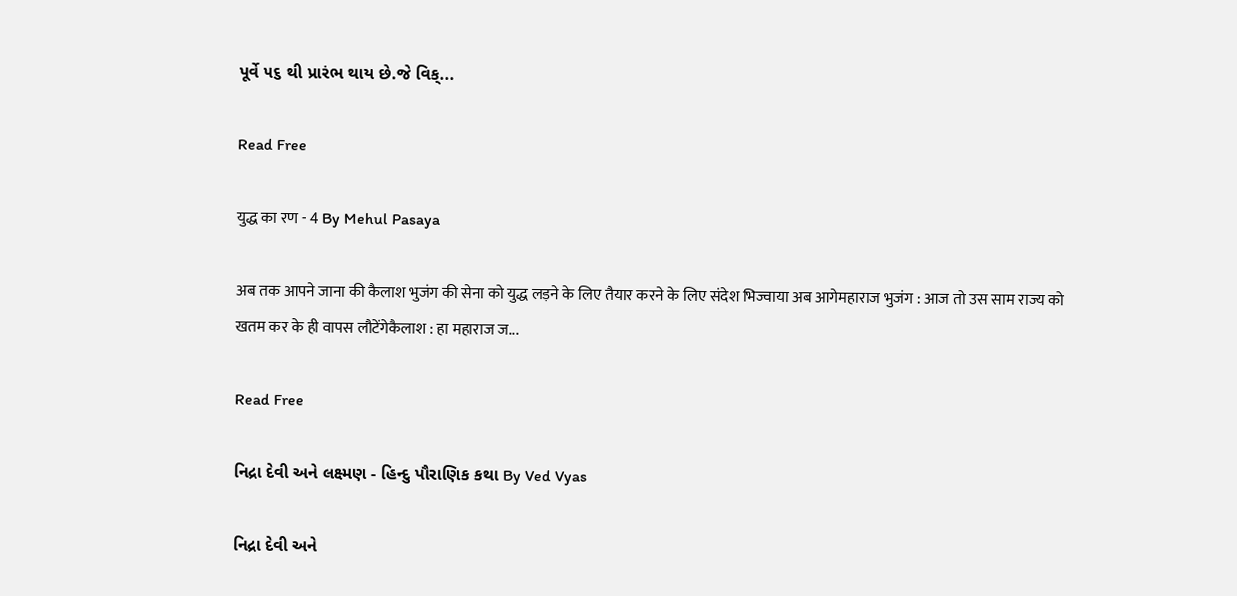પૂર્વે ૫૬ થી પ્રારંભ થાય છે.જે વિક્...

Read Free

युद्ध का रण - 4 By Mehul Pasaya

अब तक आपने जाना की कैलाश भुजंग की सेना को युद्ध लड़ने के लिए तैयार करने के लिए संदेश भिज्वाया अब आगेमहाराज भुजंग : आज तो उस साम राज्य को खतम कर के ही वापस लौटेंगेकैलाश : हा महाराज ज...

Read Free

નિદ્રા દેવી અને લક્ષ્મણ - હિન્દુ પૌરાણિક કથા By Ved Vyas

નિદ્રા દેવી અને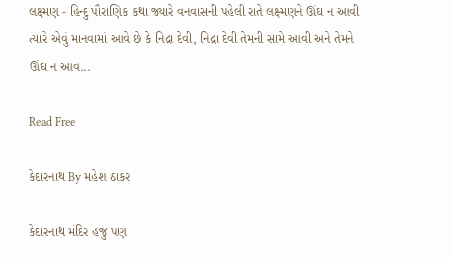લક્ષ્મણ - હિન્દુ પૌરાણિક કથા જ્યારે વનવાસની પહેલી રાતે લક્ષ્મણને ઊંઘ ન આવી ત્યારે એવું માનવામાં આવે છે કે નિદ્રા દેવી, નિદ્રા દેવી તેમની સામે આવી અને તેમને ઊંઘ ન આવ...

Read Free

કેદારનાથ By મહેશ ઠાકર

કેદારનાથ મંદિર હજુ પણ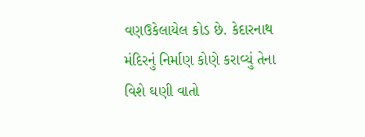વણઉકેલાયેલ કોડ છે. કેદારનાથ મંદિરનું નિર્માણ કોણે કરાવ્યું તેના વિશે ઘણી વાતો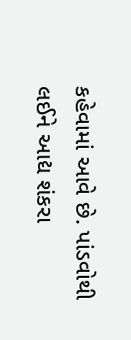કહેવામાં આવે છે. પાંડવોથી લઈને આદ્ય શંકરા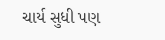ચાર્ય સુધી પણ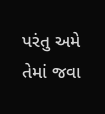પરંતુ અમે તેમાં જવા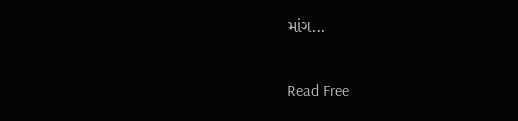માંગ...

Read Free